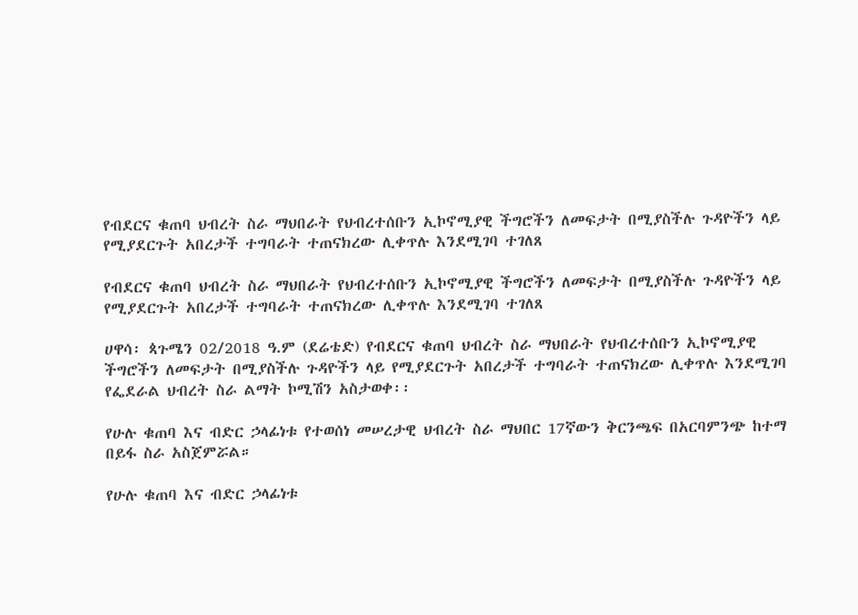የብደርና ቁጠባ ህብረት ስራ ማህበራት የህብረተሰቡን ኢኮኖሚያዊ ችግሮችን ለመፍታት በሚያስችሉ ጉዳዮችን ላይ የሚያደርጉት አበረታች ተግባራት ተጠናክረው ሊቀጥሉ እንደሚገባ ተገለጸ

የብደርና ቁጠባ ህብረት ስራ ማህበራት የህብረተሰቡን ኢኮኖሚያዊ ችግሮችን ለመፍታት በሚያስችሉ ጉዳዮችን ላይ የሚያደርጉት አበረታች ተግባራት ተጠናክረው ሊቀጥሉ እንደሚገባ ተገለጸ

ሀዋሳ፡ ጳጉሜን 02/2018 ዓ.ም (ደሬቴድ) የብደርና ቁጠባ ህብረት ስራ ማህበራት የህብረተሰቡን ኢኮኖሚያዊ ችግሮችን ለመፍታት በሚያስችሉ ጉዳዮችን ላይ የሚያደርጉት አበረታች ተግባራት ተጠናክረው ሊቀጥሉ እንደሚገባ የፌደራል ህብረት ስራ ልማት ኮሚሽን አስታወቀ፡፡

የሁሉ ቁጠባ እና ብድር ኃላፊነቱ የተወሰነ መሠረታዊ ህብረት ስራ ማህበር 17ኛውን ቅርንጫፍ በአርባምንጭ ከተማ በይፋ ስራ አስጀምሯል።

የሁሉ ቁጠባ እና ብድር ኃላፊነቱ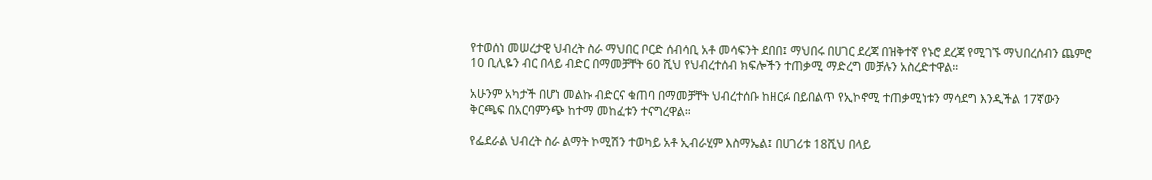የተወሰነ መሠረታዊ ህብረት ስራ ማህበር ቦርድ ሰብሳቢ አቶ መሳፍንት ደበበ፤ ማህበሩ በሀገር ደረጃ በዝቅተኛ የኑሮ ደረጃ የሚገኙ ማህበረሰብን ጨምሮ 10 ቢሊዬን ብር በላይ ብድር በማመቻቸት 60 ሺህ የህብረተሰብ ክፍሎችን ተጠቃሚ ማድረግ መቻሉን አስረድተዋል።

አሁንም አካታች በሆነ መልኩ ብድርና ቁጠባ በማመቻቸት ህብረተሰቡ ከዘርፉ በይበልጥ የኢኮኖሚ ተጠቃሚነቱን ማሳደግ እንዲችል 17ኛውን ቅርጫፍ በአርባምንጭ ከተማ መከፈቱን ተናግረዋል።

የፌደራል ህብረት ስራ ልማት ኮሚሽን ተወካይ አቶ ኢብራሂም እስማኤል፤ በሀገሪቱ 18ሺህ በላይ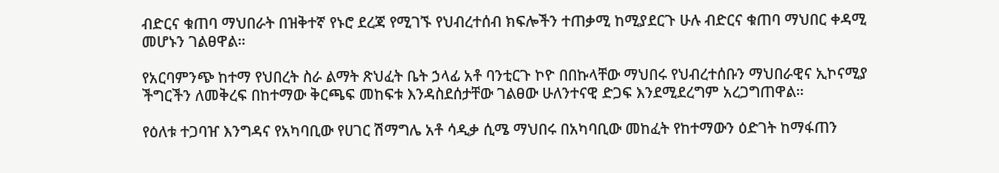ብድርና ቁጠባ ማህበራት በዝቅተኛ የኑሮ ደረጃ የሚገኙ የህብረተሰብ ክፍሎችን ተጠቃሚ ከሚያደርጉ ሁሉ ብድርና ቁጠባ ማህበር ቀዳሚ መሆኑን ገልፀዋል።

የአርባምንጭ ከተማ የህበረት ስራ ልማት ጽህፈት ቤት ኃላፊ አቶ ባንቲርጉ ኮዮ በበኩላቸው ማህበሩ የህብረተሰቡን ማህበራዊና ኢኮናሚያ ችግርችን ለመቅረፍ በከተማው ቅርጫፍ መከፍቱ እንዳስደሰታቸው ገልፀው ሁለንተናዊ ድጋፍ እንደሚደረግም አረጋግጠዋል።

የዕለቱ ተጋባዠ እንግዳና የአካባቢው የሀገር ሽማግሌ አቶ ሳዲቃ ሲሜ ማህበሩ በአካባቢው መከፈት የከተማውን ዕድገት ከማፋጠን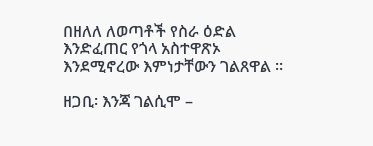በዘለለ ለወጣቶች የስራ ዕድል እንድፈጠር የጎላ አስተዋጽኦ እንደሚኖረው እምነታቸውን ገልጸዋል ።

ዘጋቢ፡ እንጃ ገልሲሞ –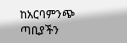ከአርባምንጭ ጣቢያችን